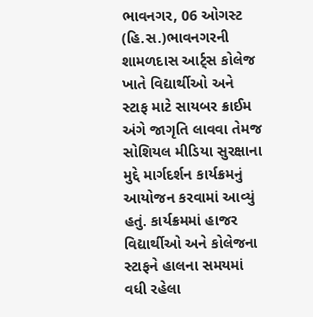ભાવનગર, 06 ઓગસ્ટ (હિ.સ.)ભાવનગરની શામળદાસ આર્ટ્સ કોલેજ ખાતે વિદ્યાર્થીઓ અને સ્ટાફ માટે સાયબર ક્રાઈમ અંગે જાગૃતિ લાવવા તેમજ સોશિયલ મીડિયા સુરક્ષાના મુદ્દે માર્ગદર્શન કાર્યક્રમનું આયોજન કરવામાં આવ્યું હતું. કાર્યક્રમમાં હાજર વિદ્યાર્થીઓ અને કોલેજના સ્ટાફને હાલના સમયમાં વધી રહેલા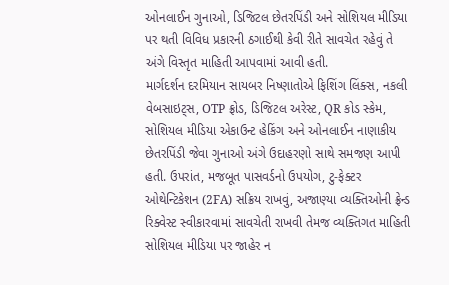ઓનલાઈન ગુનાઓ, ડિજિટલ છેતરપિંડી અને સોશિયલ મીડિયા પર થતી વિવિધ પ્રકારની ઠગાઈથી કેવી રીતે સાવચેત રહેવું તે અંગે વિસ્તૃત માહિતી આપવામાં આવી હતી.
માર્ગદર્શન દરમિયાન સાયબર નિષ્ણાતોએ ફિશિંગ લિંક્સ, નકલી વેબસાઇટ્સ, OTP ફ્રોડ, ડિજિટલ અરેસ્ટ, QR કોડ સ્કેમ, સોશિયલ મીડિયા એકાઉન્ટ હેકિંગ અને ઓનલાઈન નાણાકીય છેતરપિંડી જેવા ગુનાઓ અંગે ઉદાહરણો સાથે સમજણ આપી હતી. ઉપરાંત, મજબૂત પાસવર્ડનો ઉપયોગ, ટુ-ફેક્ટર ઓથેન્ટિકેશન (2FA) સક્રિય રાખવું, અજાણ્યા વ્યક્તિઓની ફ્રેન્ડ રિક્વેસ્ટ સ્વીકારવામાં સાવચેતી રાખવી તેમજ વ્યક્તિગત માહિતી સોશિયલ મીડિયા પર જાહેર ન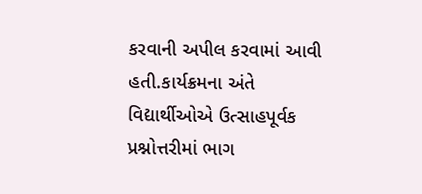કરવાની અપીલ કરવામાં આવી હતી.કાર્યક્રમના અંતે વિદ્યાર્થીઓએ ઉત્સાહપૂર્વક પ્રશ્નોત્તરીમાં ભાગ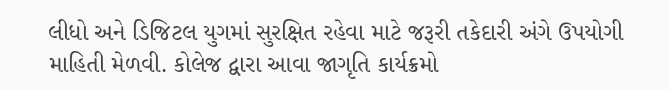લીધો અને ડિજિટલ યુગમાં સુરક્ષિત રહેવા માટે જરૂરી તકેદારી અંગે ઉપયોગી માહિતી મેળવી. કોલેજ દ્વારા આવા જાગૃતિ કાર્યક્રમો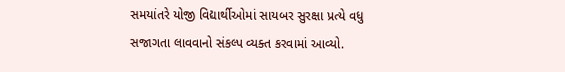સમયાંતરે યોજી વિદ્યાર્થીઓમાં સાયબર સુરક્ષા પ્રત્યે વધુ સજાગતા લાવવાનો સંકલ્પ વ્યક્ત કરવામાં આવ્યો.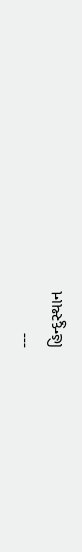---
હિન્દુસ્થાન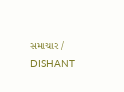સમાચાર / DISHANT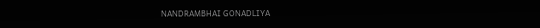NANDRAMBHAI GONADLIYA